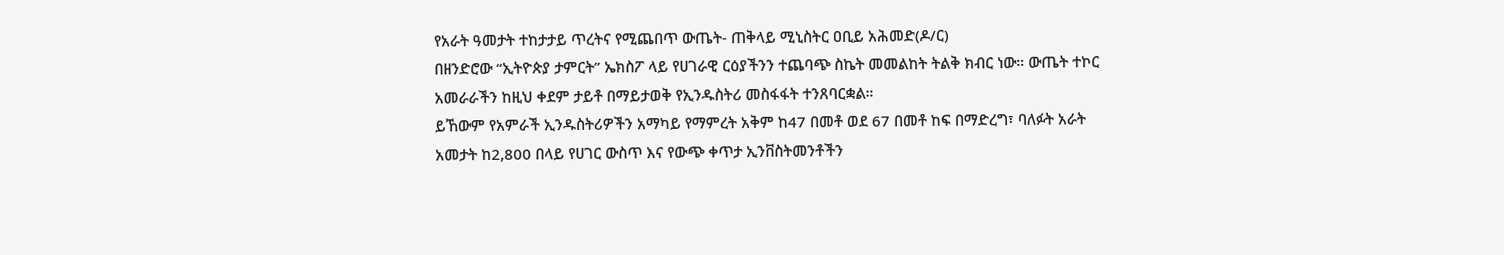የአራት ዓመታት ተከታታይ ጥረትና የሚጨበጥ ውጤት- ጠቅላይ ሚኒስትር ዐቢይ አሕመድ(ዶ/ር)
በዘንድሮው “ኢትዮጵያ ታምርት” ኤክስፖ ላይ የሀገራዊ ርዕያችንን ተጨባጭ ስኬት መመልከት ትልቅ ክብር ነው። ውጤት ተኮር አመራራችን ከዚህ ቀደም ታይቶ በማይታወቅ የኢንዱስትሪ መስፋፋት ተንጸባርቋል።
ይኸውም የአምራች ኢንዱስትሪዎችን አማካይ የማምረት አቅም ከ47 በመቶ ወደ 67 በመቶ ከፍ በማድረግ፣ ባለፉት አራት አመታት ከ2,800 በላይ የሀገር ውስጥ እና የውጭ ቀጥታ ኢንቨስትመንቶችን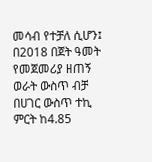መሳብ የተቻለ ሲሆን፤ በ2018 በጀት ዓመት የመጀመሪያ ዘጠኝ ወራት ውስጥ ብቻ በሀገር ውስጥ ተኪ ምርት ከ4.85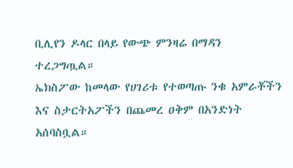ቢሊየን ዶላር በላይ የውጭ ምንዛሬ በማዳን ተረጋግጧል።
ኤክስፖው ከመላው የሀገሪቱ የተወጣጡ ንቁ አምራቾችን እና ስታርትአፖችን በጨመረ ዐቅም በአንድነት አሰባስቧል።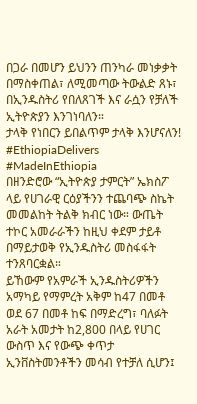በጋራ በመሆን ይህንን ጠንካራ መነቃቃት በማስቀጠል፣ ለሚመጣው ትውልድ ጸኑ፣ በኢንዱስትሪ የበለጸገች እና ራሷን የቻለች ኢትዮጵያን እንገነባለን።
ታላቅ የነበርን ይበልጥም ታላቅ እንሆናለን!
#EthiopiaDelivers #MadeInEthiopia
በዘንድሮው “ኢትዮጵያ ታምርት” ኤክስፖ ላይ የሀገራዊ ርዕያችንን ተጨባጭ ስኬት መመልከት ትልቅ ክብር ነው። ውጤት ተኮር አመራራችን ከዚህ ቀደም ታይቶ በማይታወቅ የኢንዱስትሪ መስፋፋት ተንጸባርቋል።
ይኸውም የአምራች ኢንዱስትሪዎችን አማካይ የማምረት አቅም ከ47 በመቶ ወደ 67 በመቶ ከፍ በማድረግ፣ ባለፉት አራት አመታት ከ2,800 በላይ የሀገር ውስጥ እና የውጭ ቀጥታ ኢንቨስትመንቶችን መሳብ የተቻለ ሲሆን፤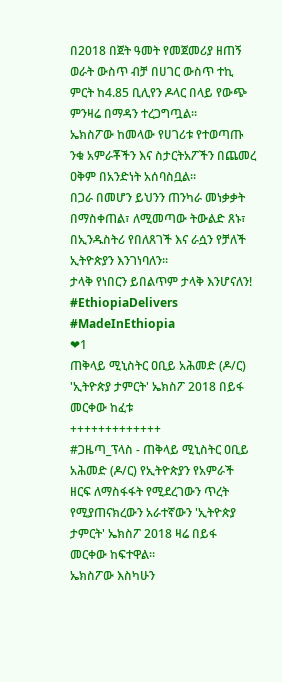በ2018 በጀት ዓመት የመጀመሪያ ዘጠኝ ወራት ውስጥ ብቻ በሀገር ውስጥ ተኪ ምርት ከ4.85 ቢሊየን ዶላር በላይ የውጭ ምንዛሬ በማዳን ተረጋግጧል።
ኤክስፖው ከመላው የሀገሪቱ የተወጣጡ ንቁ አምራቾችን እና ስታርትአፖችን በጨመረ ዐቅም በአንድነት አሰባስቧል።
በጋራ በመሆን ይህንን ጠንካራ መነቃቃት በማስቀጠል፣ ለሚመጣው ትውልድ ጸኑ፣ በኢንዱስትሪ የበለጸገች እና ራሷን የቻለች ኢትዮጵያን እንገነባለን።
ታላቅ የነበርን ይበልጥም ታላቅ እንሆናለን!
#EthiopiaDelivers #MadeInEthiopia
❤1
ጠቅላይ ሚኒስትር ዐቢይ አሕመድ (ዶ/ር) 'ኢትዮጵያ ታምርት' ኤክስፖ 2018 በይፋ መርቀው ከፈቱ
+++++++++++++
#ጋዜጣ_ፕላስ - ጠቅላይ ሚኒስትር ዐቢይ አሕመድ (ዶ/ር) የኢትዮጵያን የአምራች ዘርፍ ለማስፋፋት የሚደረገውን ጥረት የሚያጠናክረውን አራተኛውን 'ኢትዮጵያ ታምርት' ኤክስፖ 2018 ዛሬ በይፋ መርቀው ከፍተዋል።
ኤክስፖው እስካሁን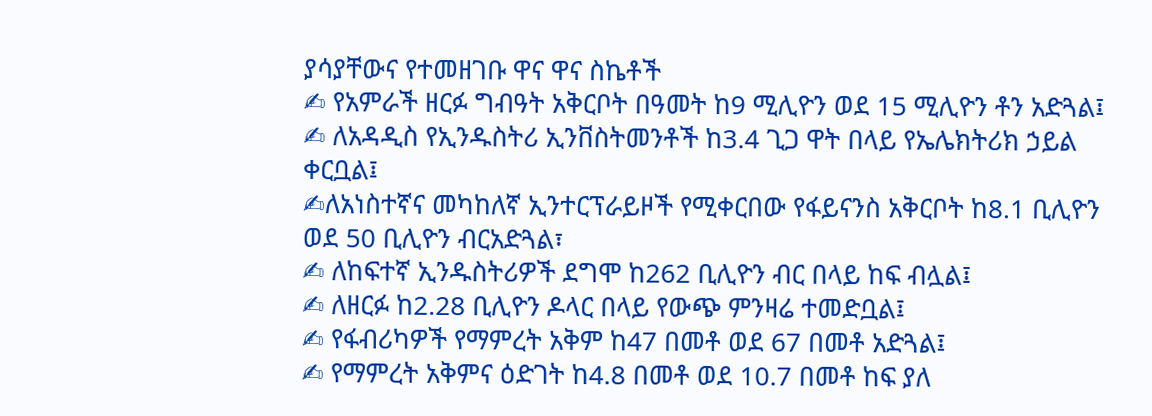ያሳያቸውና የተመዘገቡ ዋና ዋና ስኬቶች
✍ የአምራች ዘርፉ ግብዓት አቅርቦት በዓመት ከ9 ሚሊዮን ወደ 15 ሚሊዮን ቶን አድጓል፤
✍ ለአዳዲስ የኢንዱስትሪ ኢንቨስትመንቶች ከ3.4 ጊጋ ዋት በላይ የኤሌክትሪክ ኃይል ቀርቧል፤
✍ለአነስተኛና መካከለኛ ኢንተርፕራይዞች የሚቀርበው የፋይናንስ አቅርቦት ከ8.1 ቢሊዮን ወደ 50 ቢሊዮን ብርአድጓል፣
✍ ለከፍተኛ ኢንዱስትሪዎች ደግሞ ከ262 ቢሊዮን ብር በላይ ከፍ ብሏል፤
✍ ለዘርፉ ከ2.28 ቢሊዮን ዶላር በላይ የውጭ ምንዛሬ ተመድቧል፤
✍ የፋብሪካዎች የማምረት አቅም ከ47 በመቶ ወደ 67 በመቶ አድጓል፤
✍ የማምረት አቅምና ዕድገት ከ4.8 በመቶ ወደ 10.7 በመቶ ከፍ ያለ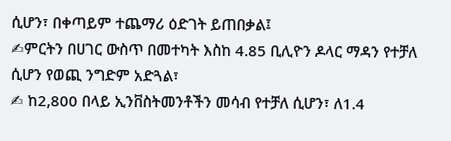ሲሆን፣ በቀጣይም ተጨማሪ ዕድገት ይጠበቃል፤
✍ምርትን በሀገር ውስጥ በመተካት እስከ 4.85 ቢሊዮን ዶላር ማዳን የተቻለ ሲሆን የወጪ ንግድም አድጓል፣
✍ ከ2,800 በላይ ኢንቨስትመንቶችን መሳብ የተቻለ ሲሆን፣ ለ1.4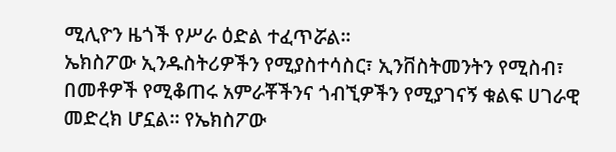ሚሊዮን ዜጎች የሥራ ዕድል ተፈጥሯል።
ኤክስፖው ኢንዱስትሪዎችን የሚያስተሳስር፣ ኢንቨስትመንትን የሚስብ፣ በመቶዎች የሚቆጠሩ አምራቾችንና ጎብኚዎችን የሚያገናኝ ቁልፍ ሀገራዊ መድረክ ሆኗል። የኤክስፖው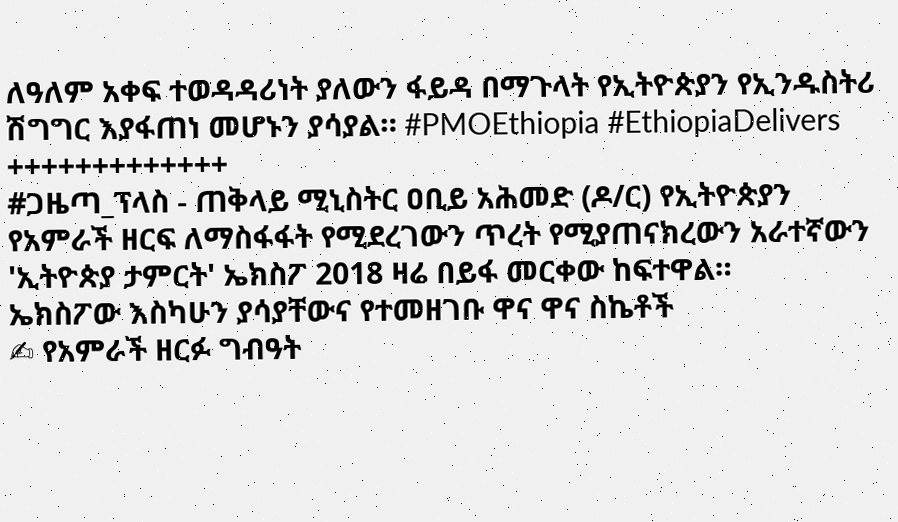ለዓለም አቀፍ ተወዳዳሪነት ያለውን ፋይዳ በማጉላት የኢትዮጵያን የኢንዱስትሪ ሽግግር እያፋጠነ መሆኑን ያሳያል። #PMOEthiopia #EthiopiaDelivers
+++++++++++++
#ጋዜጣ_ፕላስ - ጠቅላይ ሚኒስትር ዐቢይ አሕመድ (ዶ/ር) የኢትዮጵያን የአምራች ዘርፍ ለማስፋፋት የሚደረገውን ጥረት የሚያጠናክረውን አራተኛውን 'ኢትዮጵያ ታምርት' ኤክስፖ 2018 ዛሬ በይፋ መርቀው ከፍተዋል።
ኤክስፖው እስካሁን ያሳያቸውና የተመዘገቡ ዋና ዋና ስኬቶች
✍ የአምራች ዘርፉ ግብዓት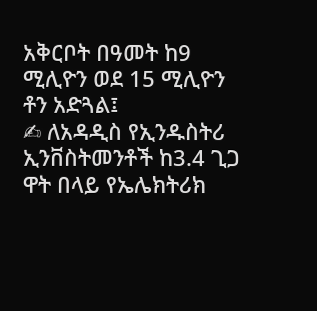አቅርቦት በዓመት ከ9 ሚሊዮን ወደ 15 ሚሊዮን ቶን አድጓል፤
✍ ለአዳዲስ የኢንዱስትሪ ኢንቨስትመንቶች ከ3.4 ጊጋ ዋት በላይ የኤሌክትሪክ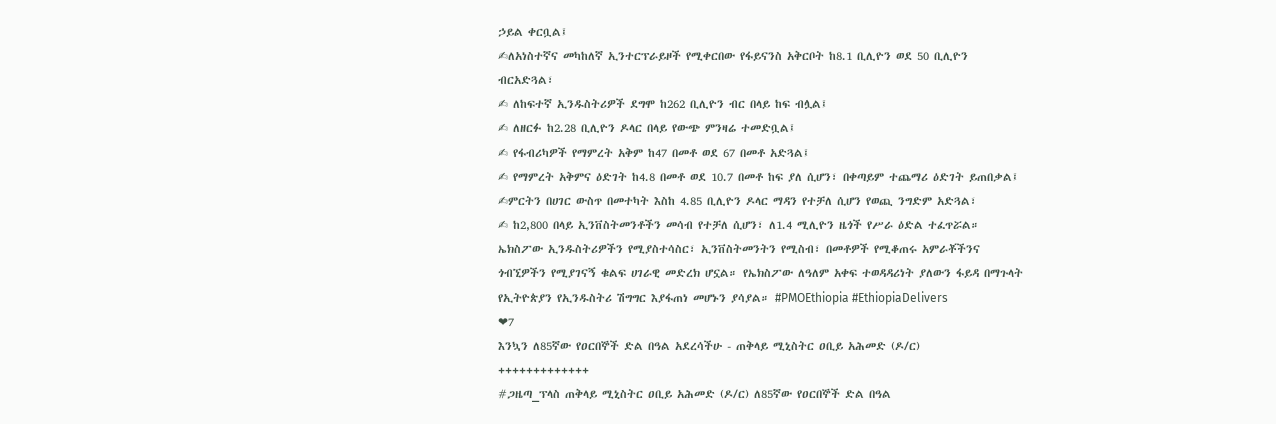ኃይል ቀርቧል፤
✍ለአነስተኛና መካከለኛ ኢንተርፕራይዞች የሚቀርበው የፋይናንስ አቅርቦት ከ8.1 ቢሊዮን ወደ 50 ቢሊዮን ብርአድጓል፣
✍ ለከፍተኛ ኢንዱስትሪዎች ደግሞ ከ262 ቢሊዮን ብር በላይ ከፍ ብሏል፤
✍ ለዘርፉ ከ2.28 ቢሊዮን ዶላር በላይ የውጭ ምንዛሬ ተመድቧል፤
✍ የፋብሪካዎች የማምረት አቅም ከ47 በመቶ ወደ 67 በመቶ አድጓል፤
✍ የማምረት አቅምና ዕድገት ከ4.8 በመቶ ወደ 10.7 በመቶ ከፍ ያለ ሲሆን፣ በቀጣይም ተጨማሪ ዕድገት ይጠበቃል፤
✍ምርትን በሀገር ውስጥ በመተካት እስከ 4.85 ቢሊዮን ዶላር ማዳን የተቻለ ሲሆን የወጪ ንግድም አድጓል፣
✍ ከ2,800 በላይ ኢንቨስትመንቶችን መሳብ የተቻለ ሲሆን፣ ለ1.4 ሚሊዮን ዜጎች የሥራ ዕድል ተፈጥሯል።
ኤክስፖው ኢንዱስትሪዎችን የሚያስተሳስር፣ ኢንቨስትመንትን የሚስብ፣ በመቶዎች የሚቆጠሩ አምራቾችንና ጎብኚዎችን የሚያገናኝ ቁልፍ ሀገራዊ መድረክ ሆኗል። የኤክስፖው ለዓለም አቀፍ ተወዳዳሪነት ያለውን ፋይዳ በማጉላት የኢትዮጵያን የኢንዱስትሪ ሽግግር እያፋጠነ መሆኑን ያሳያል። #PMOEthiopia #EthiopiaDelivers
❤7
እንኳን ለ85ኛው የዐርበኞች ድል በዓል አደረሳችሁ - ጠቅላይ ሚኒስትር ዐቢይ አሕመድ (ዶ/ር)
+++++++++++++
#ጋዜጣ_ፕላስ ጠቅላይ ሚኒስትር ዐቢይ አሕመድ (ዶ/ር) ለ85ኛው የዐርበኞች ድል በዓል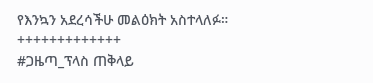የእንኳን አደረሳችሁ መልዕክት አስተላለፉ።
+++++++++++++
#ጋዜጣ_ፕላስ ጠቅላይ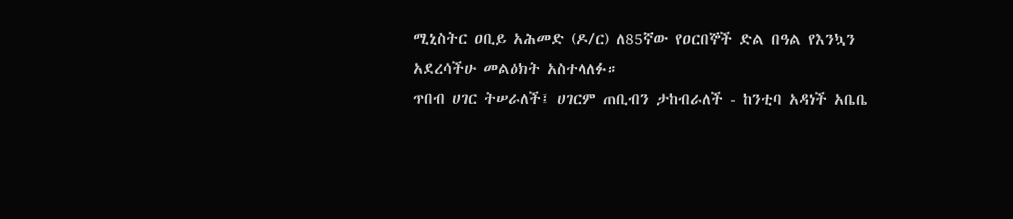ሚኒስትር ዐቢይ አሕመድ (ዶ/ር) ለ85ኛው የዐርበኞች ድል በዓል የእንኳን አደረሳችሁ መልዕክት አስተላለፉ።
ጥበብ ሀገር ትሠራለች፤ ሀገርም ጠቢብን ታከብራለች - ከንቲባ አዳነች አቤቤ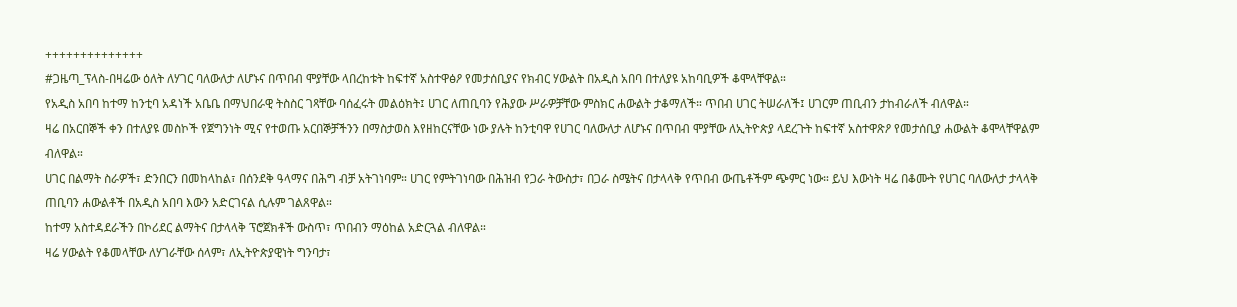++++++++++++++
#ጋዜጣ_ፕላስ-በዛሬው ዕለት ለሃገር ባለውለታ ለሆኑና በጥበብ ሞያቸው ላበረከቱት ከፍተኛ አስተዋፅዖ የመታሰቢያና የክብር ሃውልት በአዲስ አበባ በተለያዩ አከባቢዎች ቆሞላቸዋል።
የአዲስ አበባ ከተማ ከንቲባ አዳነች አቤቤ በማህበራዊ ትስስር ገጻቸው ባሰፈሩት መልዕክት፤ ሀገር ለጠቢባን የሕያው ሥራዎቻቸው ምስክር ሐውልት ታቆማለች። ጥበብ ሀገር ትሠራለች፤ ሀገርም ጠቢብን ታከብራለች ብለዋል።
ዛሬ በአርበኞች ቀን በተለያዩ መስኮች የጀግንነት ሚና የተወጡ አርበኞቻችንን በማስታወስ እየዘከርናቸው ነው ያሉት ከንቲባዋ የሀገር ባለውለታ ለሆኑና በጥበብ ሞያቸው ለኢትዮጵያ ላደረጉት ከፍተኛ አስተዋጽዖ የመታሰቢያ ሐውልት ቆሞላቸዋልም ብለዋል።
ሀገር በልማት ስራዎች፣ ድንበርን በመከላከል፣ በሰንደቅ ዓላማና በሕግ ብቻ አትገነባም። ሀገር የምትገነባው በሕዝብ የጋራ ትውስታ፣ በጋራ ስሜትና በታላላቅ የጥበብ ውጤቶችም ጭምር ነው። ይህ እውነት ዛሬ በቆሙት የሀገር ባለውለታ ታላላቅ ጠቢባን ሐውልቶች በአዲስ አበባ እውን አድርገናል ሲሉም ገልጸዋል።
ከተማ አስተዳደራችን በኮሪደር ልማትና በታላላቅ ፕሮጀክቶች ውስጥ፣ ጥበብን ማዕከል አድርጓል ብለዋል።
ዛሬ ሃውልት የቆመላቸው ለሃገራቸው ሰላም፣ ለኢትዮጵያዊነት ግንባታ፣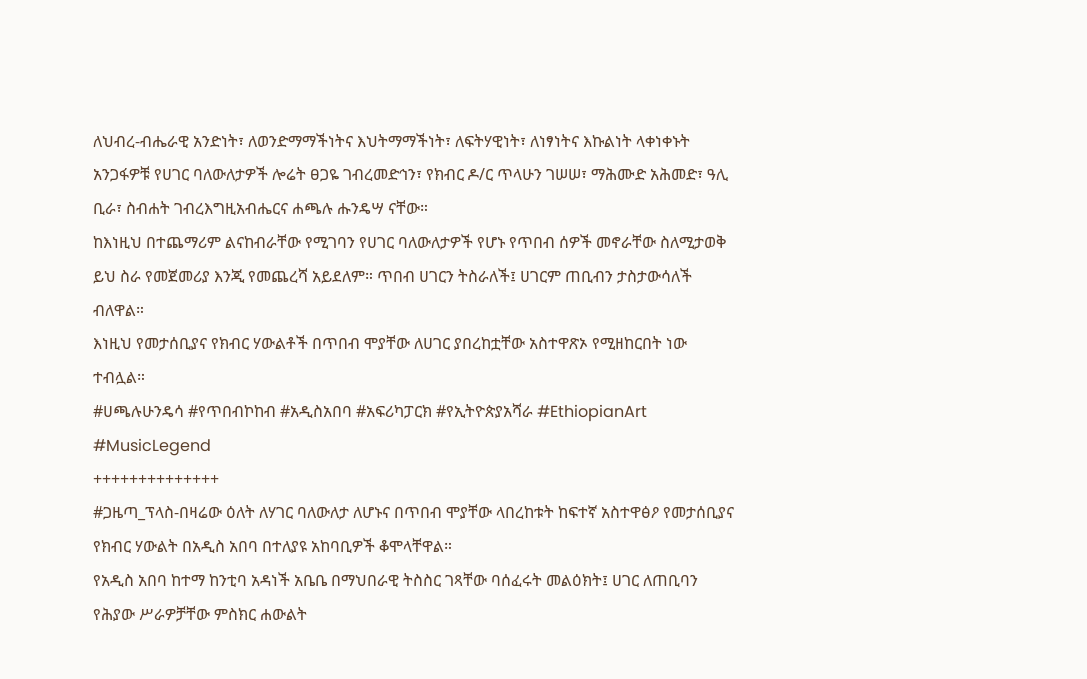ለህብረ-ብሔራዊ አንድነት፣ ለወንድማማችነትና እህትማማችነት፣ ለፍትሃዊነት፣ ለነፃነትና እኩልነት ላቀነቀኑት አንጋፋዎቹ የሀገር ባለውለታዎች ሎሬት ፀጋዬ ገብረመድኅን፣ የክብር ዶ/ር ጥላሁን ገሠሠ፣ ማሕሙድ አሕመድ፣ ዓሊ ቢራ፣ ስብሐት ገብረእግዚአብሔርና ሐጫሉ ሑንዴሣ ናቸው።
ከእነዚህ በተጨማሪም ልናከብራቸው የሚገባን የሀገር ባለውለታዎች የሆኑ የጥበብ ሰዎች መኖራቸው ስለሚታወቅ ይህ ስራ የመጀመሪያ እንጂ የመጨረሻ አይደለም። ጥበብ ሀገርን ትስራለች፤ ሀገርም ጠቢብን ታስታውሳለች ብለዋል።
እነዚህ የመታሰቢያና የክብር ሃውልቶች በጥበብ ሞያቸው ለሀገር ያበረከቷቸው አስተዋጽኦ የሚዘከርበት ነው ተብሏል።
#ሀጫሉሁንዴሳ #የጥበብኮከብ #አዲስአበባ #አፍሪካፓርክ #የኢትዮጵያአሻራ #EthiopianArt #MusicLegend
++++++++++++++
#ጋዜጣ_ፕላስ-በዛሬው ዕለት ለሃገር ባለውለታ ለሆኑና በጥበብ ሞያቸው ላበረከቱት ከፍተኛ አስተዋፅዖ የመታሰቢያና የክብር ሃውልት በአዲስ አበባ በተለያዩ አከባቢዎች ቆሞላቸዋል።
የአዲስ አበባ ከተማ ከንቲባ አዳነች አቤቤ በማህበራዊ ትስስር ገጻቸው ባሰፈሩት መልዕክት፤ ሀገር ለጠቢባን የሕያው ሥራዎቻቸው ምስክር ሐውልት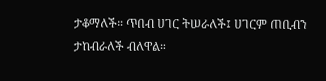ታቆማለች። ጥበብ ሀገር ትሠራለች፤ ሀገርም ጠቢብን ታከብራለች ብለዋል።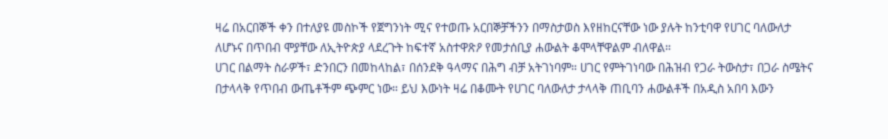ዛሬ በአርበኞች ቀን በተለያዩ መስኮች የጀግንነት ሚና የተወጡ አርበኞቻችንን በማስታወስ እየዘከርናቸው ነው ያሉት ከንቲባዋ የሀገር ባለውለታ ለሆኑና በጥበብ ሞያቸው ለኢትዮጵያ ላደረጉት ከፍተኛ አስተዋጽዖ የመታሰቢያ ሐውልት ቆሞላቸዋልም ብለዋል።
ሀገር በልማት ስራዎች፣ ድንበርን በመከላከል፣ በሰንደቅ ዓላማና በሕግ ብቻ አትገነባም። ሀገር የምትገነባው በሕዝብ የጋራ ትውስታ፣ በጋራ ስሜትና በታላላቅ የጥበብ ውጤቶችም ጭምር ነው። ይህ እውነት ዛሬ በቆሙት የሀገር ባለውለታ ታላላቅ ጠቢባን ሐውልቶች በአዲስ አበባ እውን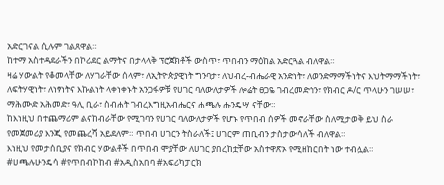አድርገናል ሲሉም ገልጸዋል።
ከተማ አስተዳደራችን በኮሪደር ልማትና በታላላቅ ፕሮጀክቶች ውስጥ፣ ጥበብን ማዕከል አድርጓል ብለዋል።
ዛሬ ሃውልት የቆመላቸው ለሃገራቸው ሰላም፣ ለኢትዮጵያዊነት ግንባታ፣ ለህብረ-ብሔራዊ አንድነት፣ ለወንድማማችነትና እህትማማችነት፣ ለፍትሃዊነት፣ ለነፃነትና እኩልነት ላቀነቀኑት አንጋፋዎቹ የሀገር ባለውለታዎች ሎሬት ፀጋዬ ገብረመድኅን፣ የክብር ዶ/ር ጥላሁን ገሠሠ፣ ማሕሙድ አሕመድ፣ ዓሊ ቢራ፣ ስብሐት ገብረእግዚአብሔርና ሐጫሉ ሑንዴሣ ናቸው።
ከእነዚህ በተጨማሪም ልናከብራቸው የሚገባን የሀገር ባለውለታዎች የሆኑ የጥበብ ሰዎች መኖራቸው ስለሚታወቅ ይህ ስራ የመጀመሪያ እንጂ የመጨረሻ አይደለም። ጥበብ ሀገርን ትስራለች፤ ሀገርም ጠቢብን ታስታውሳለች ብለዋል።
እነዚህ የመታሰቢያና የክብር ሃውልቶች በጥበብ ሞያቸው ለሀገር ያበረከቷቸው አስተዋጽኦ የሚዘከርበት ነው ተብሏል።
#ሀጫሉሁንዴሳ #የጥበብኮከብ #አዲስአበባ #አፍሪካፓርክ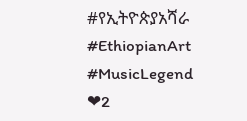#የኢትዮጵያአሻራ #EthiopianArt #MusicLegend
❤2